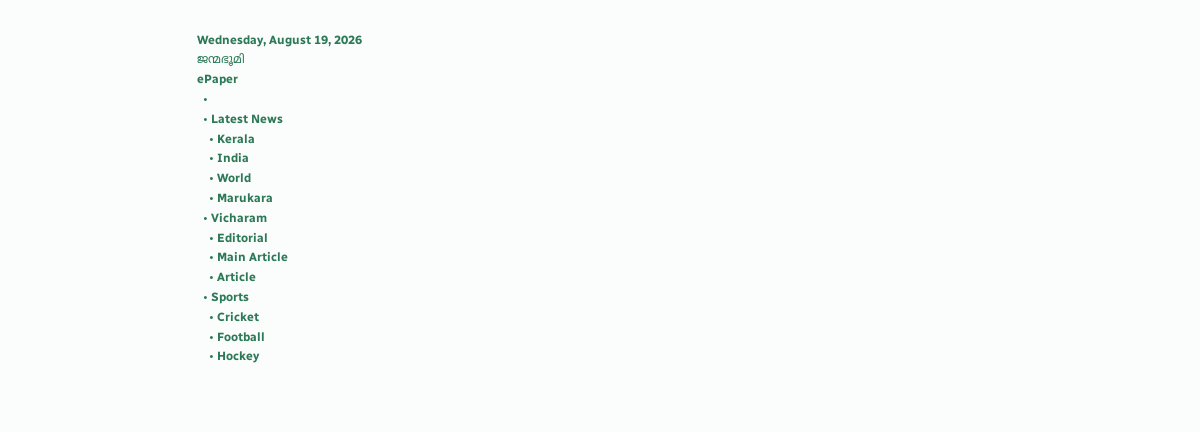Wednesday, August 19, 2026
ജന്മഭൂമി
ePaper
  •
  • Latest News
    • Kerala
    • India
    • World
    • Marukara
  • Vicharam
    • Editorial
    • Main Article
    • Article
  • Sports
    • Cricket
    • Football
    • Hockey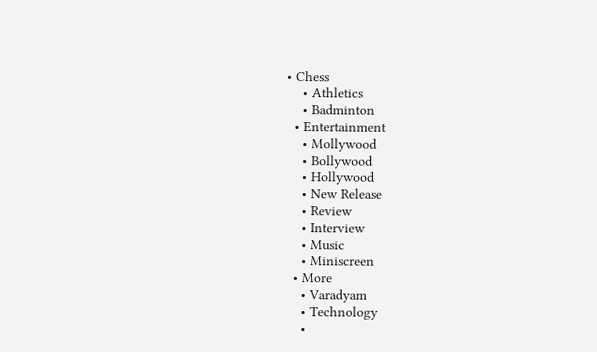• Chess
    • Athletics
    • Badminton
  • Entertainment
    • Mollywood
    • Bollywood
    • Hollywood
    • New Release
    • Review
    • Interview
    • Music
    • Miniscreen
  • More
    • Varadyam
    • Technology
    •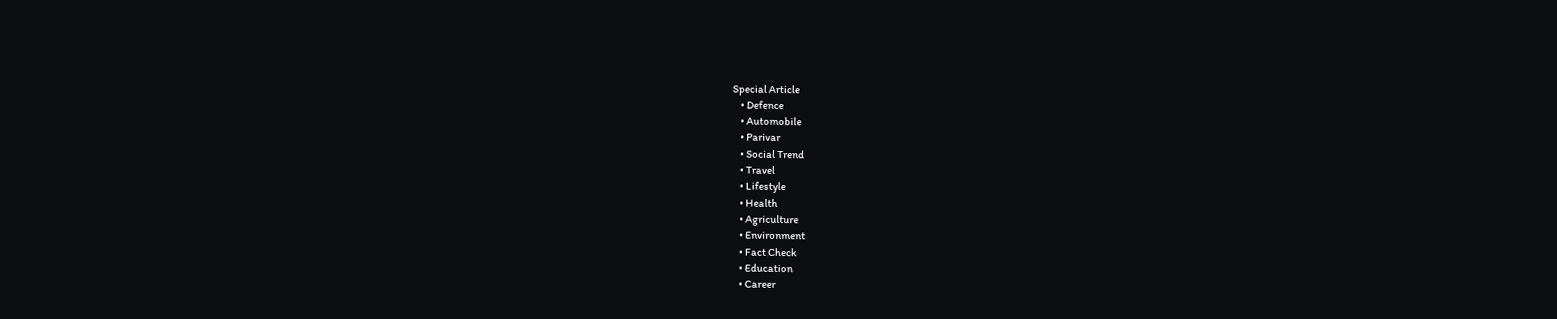Special Article
    • Defence
    • Automobile
    • Parivar
    • Social Trend
    • Travel
    • Lifestyle
    • Health
    • Agriculture
    • Environment
    • Fact Check
    • Education
    • Career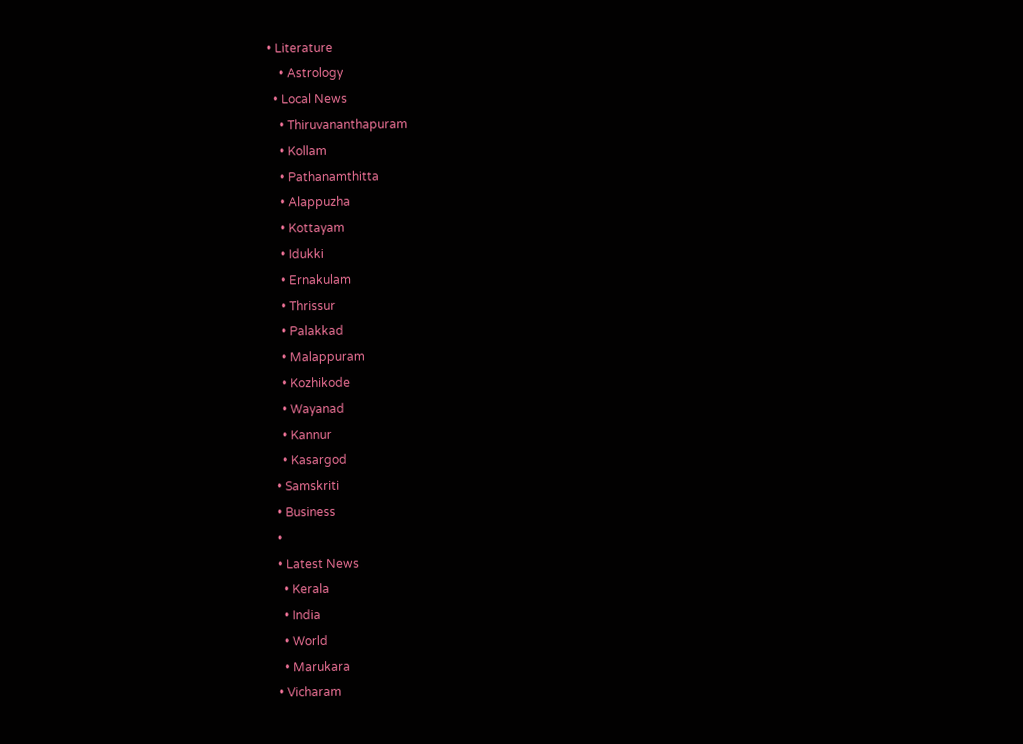• Literature
    • Astrology
  • Local News
    • Thiruvananthapuram
    • Kollam
    • Pathanamthitta
    • Alappuzha
    • Kottayam
    • Idukki
    • Ernakulam
    • Thrissur
    • Palakkad
    • Malappuram
    • Kozhikode
    • Wayanad
    • Kannur
    • Kasargod
  • Samskriti
  • Business
  •
  • Latest News
    • Kerala
    • India
    • World
    • Marukara
  • Vicharam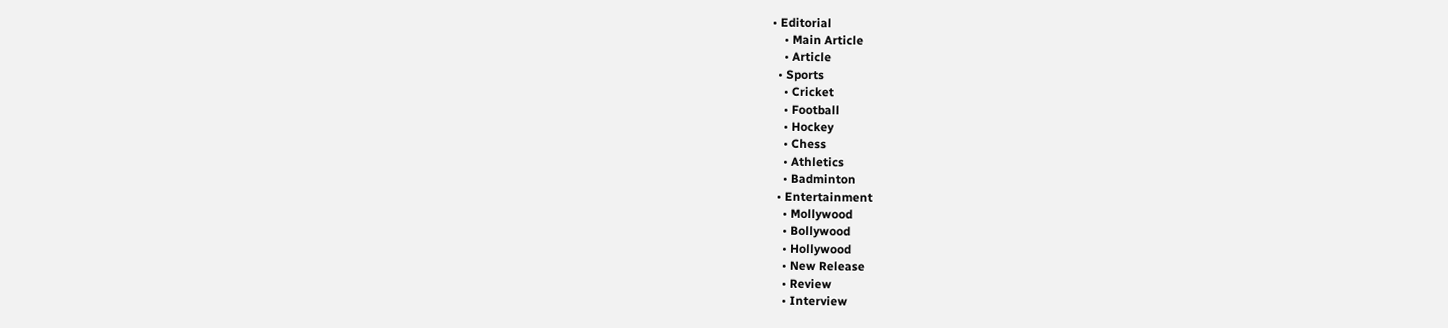• Editorial
    • Main Article
    • Article
  • Sports
    • Cricket
    • Football
    • Hockey
    • Chess
    • Athletics
    • Badminton
  • Entertainment
    • Mollywood
    • Bollywood
    • Hollywood
    • New Release
    • Review
    • Interview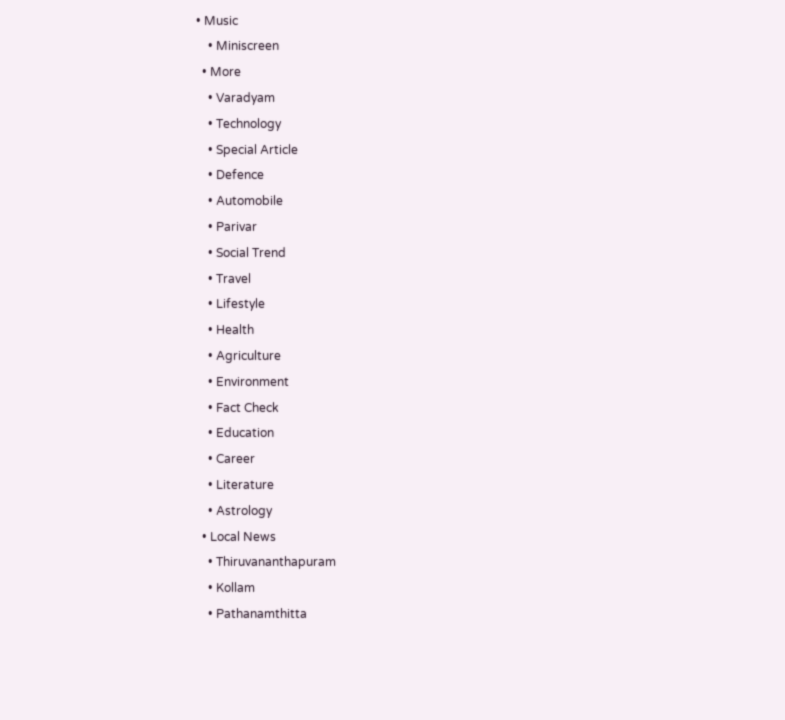• Music
    • Miniscreen
  • More
    • Varadyam
    • Technology
    • Special Article
    • Defence
    • Automobile
    • Parivar
    • Social Trend
    • Travel
    • Lifestyle
    • Health
    • Agriculture
    • Environment
    • Fact Check
    • Education
    • Career
    • Literature
    • Astrology
  • Local News
    • Thiruvananthapuram
    • Kollam
    • Pathanamthitta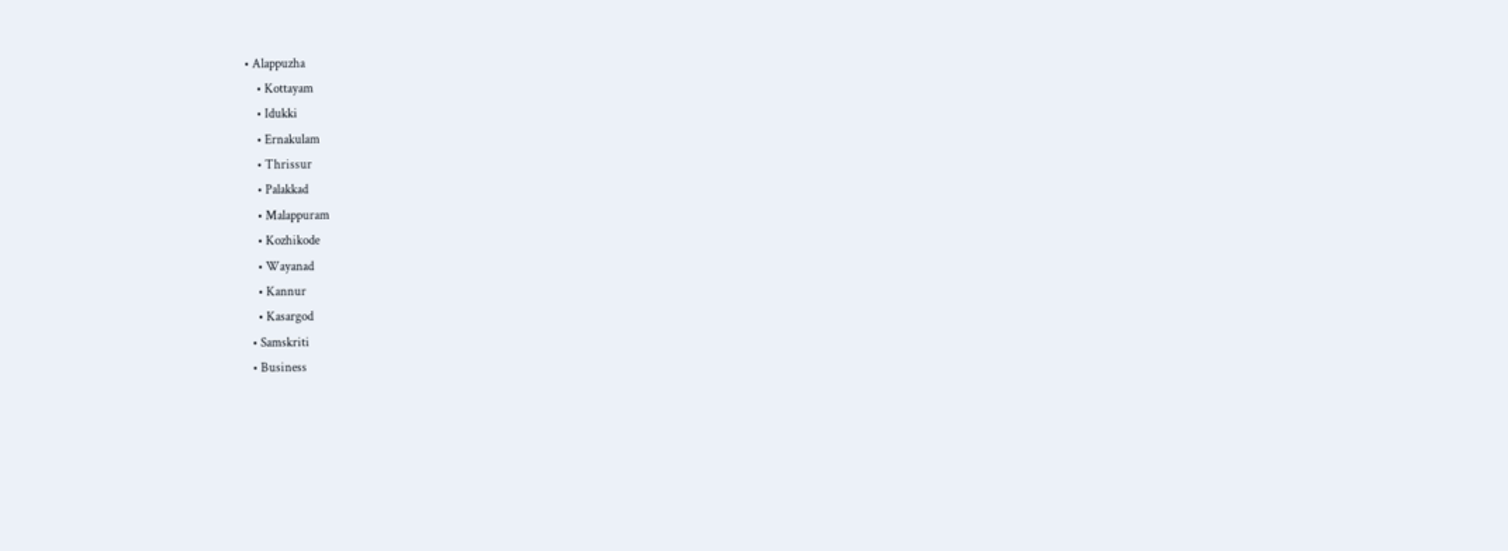• Alappuzha
    • Kottayam
    • Idukki
    • Ernakulam
    • Thrissur
    • Palakkad
    • Malappuram
    • Kozhikode
    • Wayanad
    • Kannur
    • Kasargod
  • Samskriti
  • Business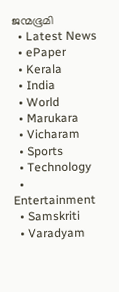ജന്മഭൂമി
  • Latest News
  • ePaper
  • Kerala
  • India
  • World
  • Marukara
  • Vicharam
  • Sports
  • Technology
  • Entertainment
  • Samskriti
  • Varadyam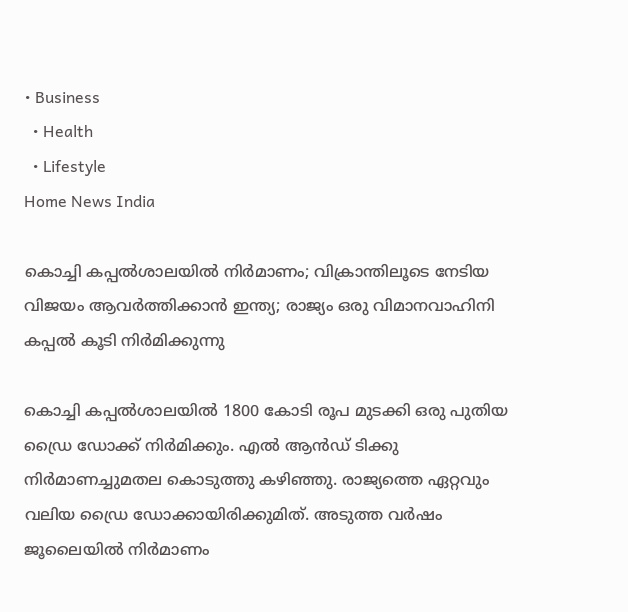• Business
  • Health
  • Lifestyle
Home News India

കൊച്ചി കപ്പല്‍ശാലയില്‍ നിര്‍മാണം; വിക്രാന്തിലൂടെ നേടിയ വിജയം ആവര്‍ത്തിക്കാന്‍ ഇന്ത്യ; രാജ്യം ഒരു വിമാനവാഹിനി കപ്പല്‍ കൂടി നിര്‍മിക്കുന്നു

കൊച്ചി കപ്പല്‍ശാലയില്‍ 1800 കോടി രൂപ മുടക്കി ഒരു പുതിയ ഡ്രൈ ഡോക്ക് നിര്‍മിക്കും. എല്‍ ആന്‍ഡ് ടിക്കു നിര്‍മാണച്ചുമതല കൊടുത്തു കഴിഞ്ഞു. രാജ്യത്തെ ഏറ്റവും വലിയ ഡ്രൈ ഡോക്കായിരിക്കുമിത്. അടുത്ത വര്‍ഷം ജൂലൈയില്‍ നിര്‍മാണം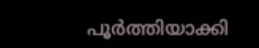പൂര്‍ത്തിയാക്കി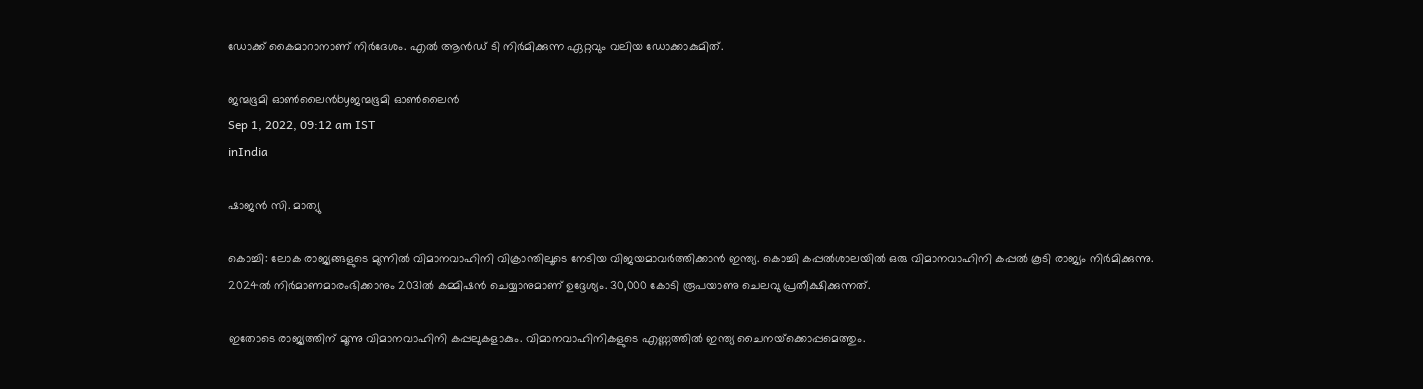ഡോക്ക് കൈമാറാനാണ് നിര്‍ദേശം. എല്‍ ആന്‍ഡ് ടി നിര്‍മിക്കുന്ന ഏറ്റവും വലിയ ഡോക്കാകുമിത്.

ജന്മഭൂമി ഓണ്‍ലൈന്‍byജന്മഭൂമി ഓണ്‍ലൈന്‍
Sep 1, 2022, 09:12 am IST
inIndia

ഷാജന്‍ സി. മാത്യു

കൊച്ചി: ലോക രാജ്യങ്ങളുടെ മുന്നില്‍ വിമാനവാഹിനി വിക്രാന്തിലൂടെ നേടിയ വിജയമാവര്‍ത്തിക്കാന്‍ ഇന്ത്യ. കൊച്ചി കപ്പല്‍ശാലയില്‍ ഒരു വിമാനവാഹിനി കപ്പല്‍ കൂടി രാജ്യം നിര്‍മിക്കുന്നു. 2024ല്‍ നിര്‍മാണമാരംഭിക്കാനും 2031ല്‍ കമ്മിഷന്‍ ചെയ്യാനുമാണ് ഉദ്ദേശ്യം. 30,000 കോടി രൂപയാണു ചെലവു പ്രതീക്ഷിക്കുന്നത്.

ഇതോടെ രാജ്യത്തിന് മൂന്നു വിമാനവാഹിനി കപ്പലുകളാകും. വിമാനവാഹിനികളുടെ എണ്ണത്തില്‍ ഇന്ത്യ ചൈനയ്‌ക്കൊപ്പമെത്തും.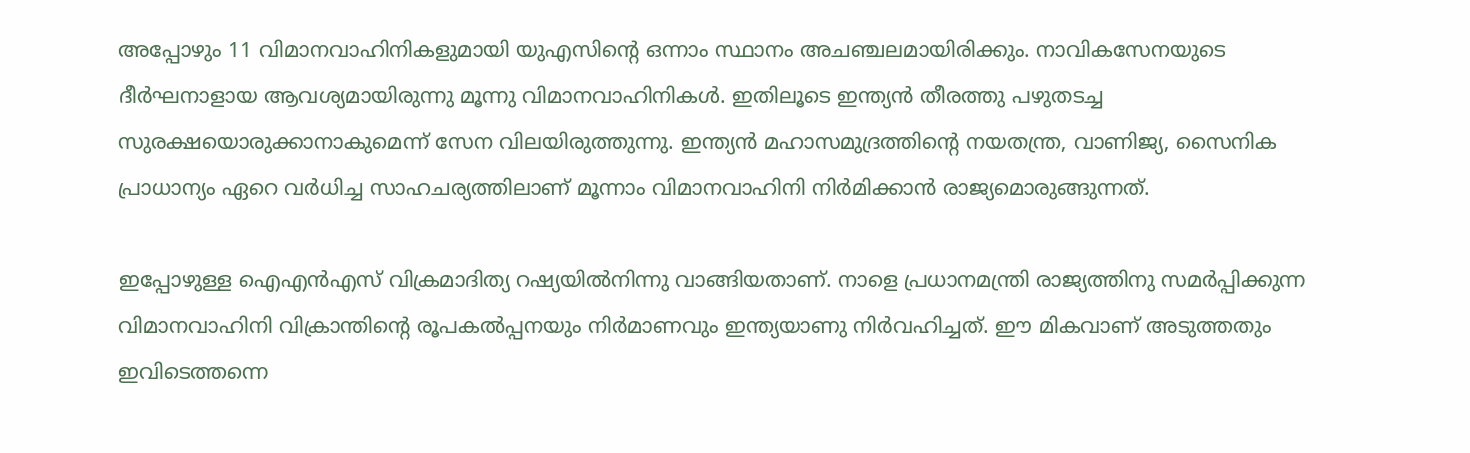അപ്പോഴും 11 വിമാനവാഹിനികളുമായി യുഎസിന്റെ ഒന്നാം സ്ഥാനം അചഞ്ചലമായിരിക്കും. നാവികസേനയുടെ ദീര്‍ഘനാളായ ആവശ്യമായിരുന്നു മൂന്നു വിമാനവാഹിനികള്‍. ഇതിലൂടെ ഇന്ത്യന്‍ തീരത്തു പഴുതടച്ച സുരക്ഷയൊരുക്കാനാകുമെന്ന് സേന വിലയിരുത്തുന്നു. ഇന്ത്യന്‍ മഹാസമുദ്രത്തിന്റെ നയതന്ത്ര, വാണിജ്യ, സൈനിക പ്രാധാന്യം ഏറെ വര്‍ധിച്ച സാഹചര്യത്തിലാണ് മൂന്നാം വിമാനവാഹിനി നിര്‍മിക്കാന്‍ രാജ്യമൊരുങ്ങുന്നത്.

ഇപ്പോഴുള്ള ഐഎന്‍എസ് വിക്രമാദിത്യ റഷ്യയില്‍നിന്നു വാങ്ങിയതാണ്. നാളെ പ്രധാനമന്ത്രി രാജ്യത്തിനു സമര്‍പ്പിക്കുന്ന വിമാനവാഹിനി വിക്രാന്തിന്റെ രൂപകല്‍പ്പനയും നിര്‍മാണവും ഇന്ത്യയാണു നിര്‍വഹിച്ചത്. ഈ മികവാണ് അടുത്തതും ഇവിടെത്തന്നെ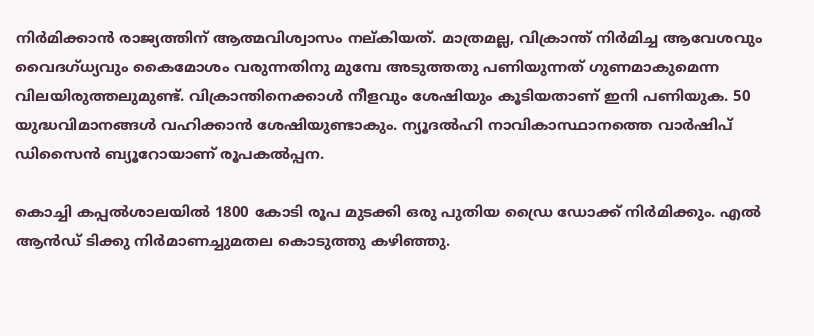നിര്‍മിക്കാന്‍ രാജ്യത്തിന് ആത്മവിശ്വാസം നല്കിയത്. മാത്രമല്ല, വിക്രാന്ത് നിര്‍മിച്ച ആവേശവും വൈദഗ്ധ്യവും കൈമോശം വരുന്നതിനു മുമ്പേ അടുത്തതു പണിയുന്നത് ഗുണമാകുമെന്ന വിലയിരുത്തലുമുണ്ട്. വിക്രാന്തിനെക്കാള്‍ നീളവും ശേഷിയും കൂടിയതാണ് ഇനി പണിയുക. 50 യുദ്ധവിമാനങ്ങള്‍ വഹിക്കാന്‍ ശേഷിയുണ്ടാകും. ന്യൂദല്‍ഹി നാവികാസ്ഥാനത്തെ വാര്‍ഷിപ് ഡിസൈന്‍ ബ്യൂറോയാണ് രൂപകല്‍പ്പന.

കൊച്ചി കപ്പല്‍ശാലയില്‍ 1800 കോടി രൂപ മുടക്കി ഒരു പുതിയ ഡ്രൈ ഡോക്ക് നിര്‍മിക്കും. എല്‍ ആന്‍ഡ് ടിക്കു നിര്‍മാണച്ചുമതല കൊടുത്തു കഴിഞ്ഞു.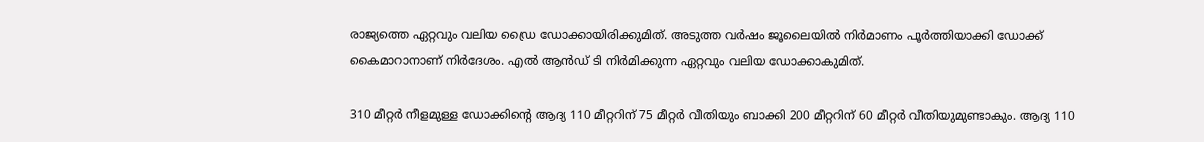രാജ്യത്തെ ഏറ്റവും വലിയ ഡ്രൈ ഡോക്കായിരിക്കുമിത്. അടുത്ത വര്‍ഷം ജൂലൈയില്‍ നിര്‍മാണം പൂര്‍ത്തിയാക്കി ഡോക്ക് കൈമാറാനാണ് നിര്‍ദേശം. എല്‍ ആന്‍ഡ് ടി നിര്‍മിക്കുന്ന ഏറ്റവും വലിയ ഡോക്കാകുമിത്.

310 മീറ്റര്‍ നീളമുള്ള ഡോക്കിന്റെ ആദ്യ 110 മീറ്ററിന് 75 മീറ്റര്‍ വീതിയും ബാക്കി 200 മീറ്ററിന് 60 മീറ്റര്‍ വീതിയുമുണ്ടാകും. ആദ്യ 110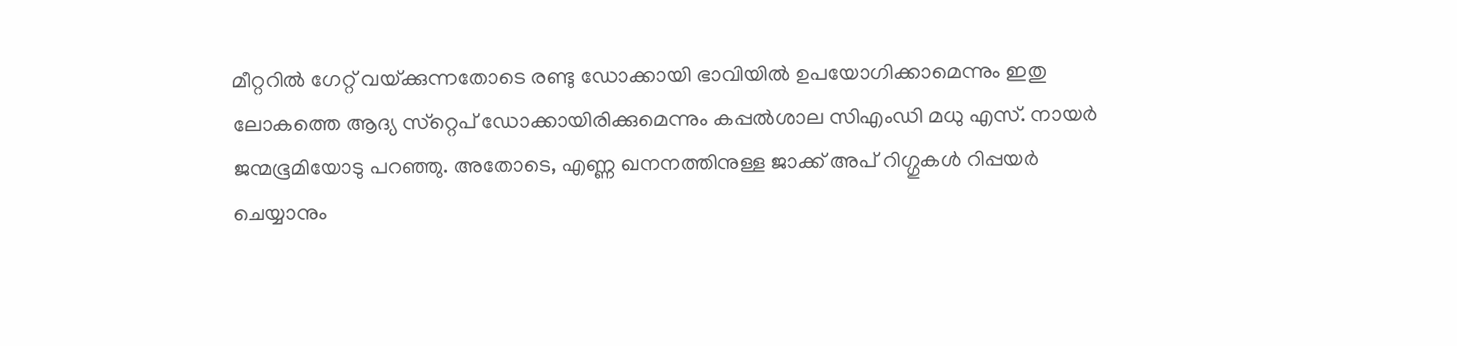മീറ്ററില്‍ ഗേറ്റ് വയ്‌ക്കുന്നതോടെ രണ്ടു ഡോക്കായി ഭാവിയില്‍ ഉപയോഗിക്കാമെന്നും ഇതു ലോകത്തെ ആദ്യ സ്‌റ്റെപ് ഡോക്കായിരിക്കുമെന്നും കപ്പല്‍ശാല സിഎംഡി മധു എസ്. നായര്‍ ജന്മഭൂമിയോടു പറഞ്ഞു. അതോടെ, എണ്ണ ഖനനത്തിനുള്ള ജാക്ക് അപ് റിഗ്ഗുകള്‍ റിപ്പയര്‍ ചെയ്യാനും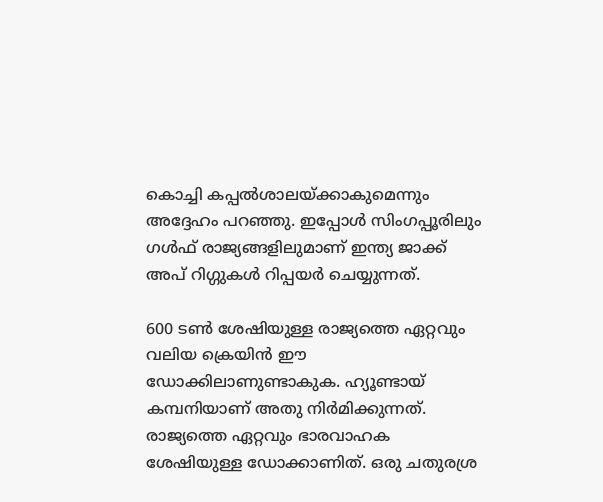കൊച്ചി കപ്പല്‍ശാലയ്‌ക്കാകുമെന്നും അദ്ദേഹം പറഞ്ഞു. ഇപ്പോള്‍ സിംഗപ്പൂരിലും ഗള്‍ഫ് രാജ്യങ്ങളിലുമാണ് ഇന്ത്യ ജാക്ക് അപ് റിഗ്ഗുകള്‍ റിപ്പയര്‍ ചെയ്യുന്നത്.

600 ടണ്‍ ശേഷിയുള്ള രാജ്യത്തെ ഏറ്റവും വലിയ ക്രെയിന്‍ ഈ ഡോക്കിലാണുണ്ടാകുക. ഹ്യൂണ്ടായ് കമ്പനിയാണ് അതു നിര്‍മിക്കുന്നത്. രാജ്യത്തെ ഏറ്റവും ഭാരവാഹക ശേഷിയുള്ള ഡോക്കാണിത്. ഒരു ചതുരശ്ര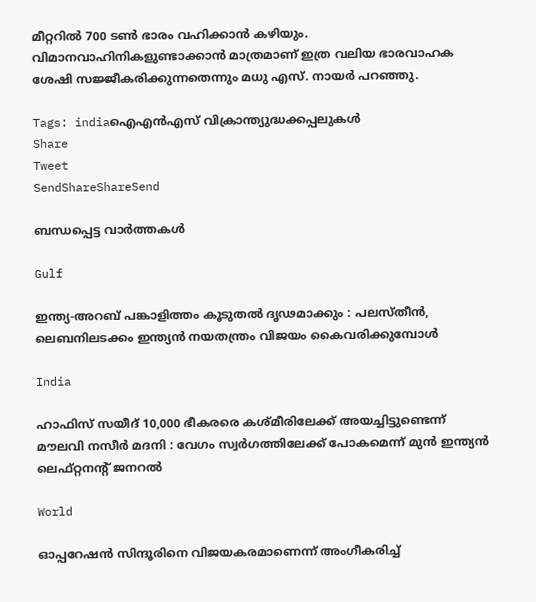മീറ്ററില്‍ 700 ടണ്‍ ഭാരം വഹിക്കാന്‍ കഴിയും. വിമാനവാഹിനികളുണ്ടാക്കാന്‍ മാത്രമാണ് ഇത്ര വലിയ ഭാരവാഹക ശേഷി സജ്ജീകരിക്കുന്നതെന്നും മധു എസ്. നായര്‍ പറഞ്ഞു.

Tags: indiaഐഎന്‍എസ് വിക്രാന്ത്യുദ്ധക്കപ്പലുകള്‍
Share
Tweet
SendShareShareSend

ബന്ധപ്പെട്ട വാര്‍ത്തകള്‍

Gulf

ഇന്ത്യ-അറബ് പങ്കാളിത്തം കൂടുതൽ ദൃഢമാക്കും : പലസ്തീൻ, ലെബനിലടക്കം ഇന്ത്യൻ നയതന്ത്രം വിജയം കൈവരിക്കുമ്പോൾ

India

ഹാഫിസ് സയീദ് 10,000 ഭീകരരെ കശ്മീരിലേക്ക് അയച്ചിട്ടുണ്ടെന്ന്  മൗലവി നസീർ മദനി : വേഗം സ്വർഗത്തിലേക്ക് പോകമെന്ന് മുൻ ഇന്ത്യൻ ലെഫ്റ്റനന്റ് ജനറൽ

World

ഓപ്പറേഷൻ സിന്ദൂരിനെ വിജയകരമാണെന്ന് അംഗീകരിച്ച്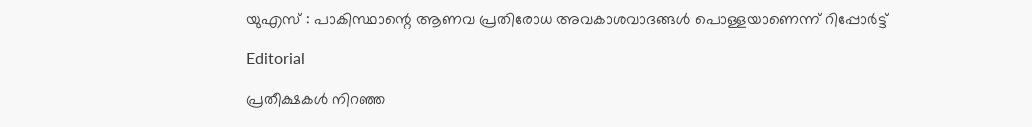യുഎസ് : പാകിസ്ഥാന്റെ ആണവ പ്രതിരോധ അവകാശവാദങ്ങൾ പൊള്ളയാണെന്ന് റിപ്പോർട്ട്

Editorial

പ്രതീക്ഷകള്‍ നിറഞ്ഞ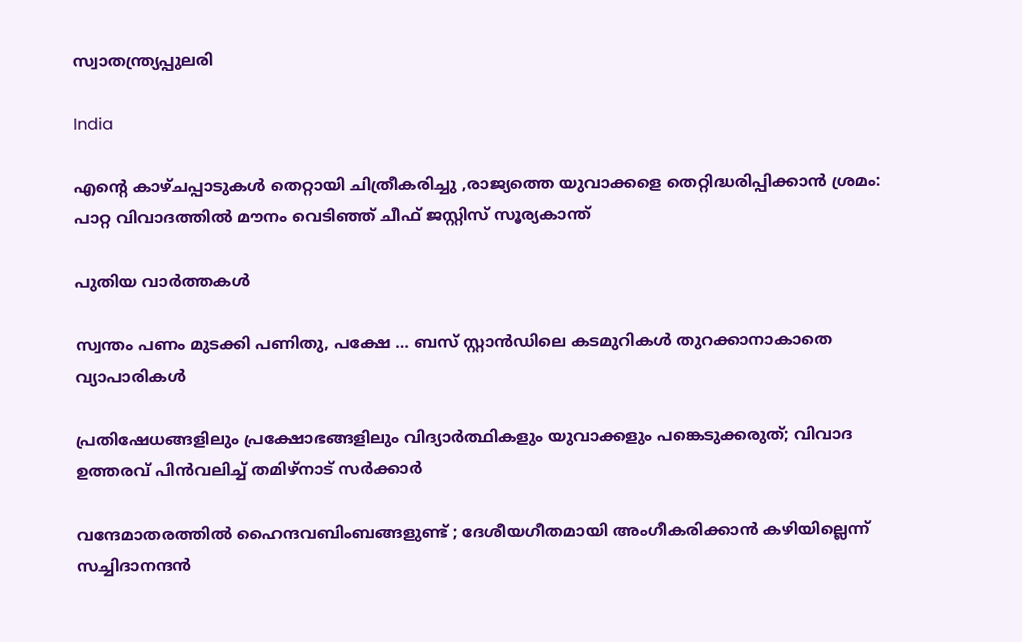സ്വാതന്ത്ര്യപ്പുലരി

India

എന്റെ കാഴ്ചപ്പാടുകൾ തെറ്റായി ചിത്രീകരിച്ചു ,രാജ്യത്തെ യുവാക്കളെ തെറ്റിദ്ധരിപ്പിക്കാൻ ശ്രമം: പാറ്റ വിവാദത്തിൽ മൗനം വെടിഞ്ഞ് ചീഫ് ജസ്റ്റിസ് സൂര്യകാന്ത്

പുതിയ വാര്‍ത്തകള്‍

സ്വന്തം പണം മുടക്കി പണിതു, പക്ഷേ … ബസ് സ്റ്റാന്‍ഡിലെ കടമുറികള്‍ തുറക്കാനാകാതെ വ്യാപാരികള്‍

പ്രതിഷേധങ്ങളിലും പ്രക്ഷോഭങ്ങളിലും വിദ്യാർത്ഥികളും യുവാക്കളും പങ്കെടുക്കരുത്; വിവാദ ഉത്തരവ് പിൻവലിച്ച് തമിഴ്നാട് സർക്കാർ

വന്ദേമാതരത്തില്‍ ഹൈന്ദവബിംബങ്ങളുണ്ട് ; ദേശീയഗീതമായി അംഗീകരിക്കാന്‍ കഴിയില്ലെന്ന് സച്ചിദാനന്ദൻ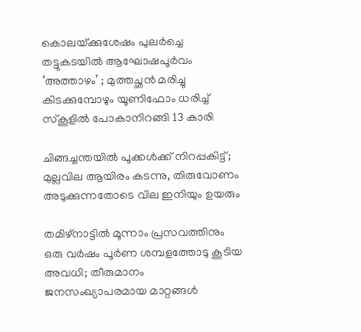കൊലയ്‌ക്കുശേഷം പുലർച്ചെ തട്ടുകടയിൽ ആഘോഷപൂർവം ‘അത്താഴം’ ; മുത്തച്ഛൻ മരിച്ചു കിടക്കുമ്പോഴും യൂണിഫോം ധരിച്ച് സ്കൂളിൽ പോകാനിറങ്ങി 13 കാരി

ചിങ്ങച്ചന്തയില്‍ പൂക്കള്‍ക്ക് നിറപ്പകിട്ട്; മുല്ലവില ആയിരം കടന്നു, തിരുവോണം അടുക്കുന്നതോടെ വില ഇനിയും ഉയരും

തമിഴ്നാട്ടിൽ മൂന്നാം പ്രസവത്തിനും ഒരു വർഷം പൂർണ ശമ്പളത്തോടു കൂടിയ അവധി; തീരുമാനം ജനസംഖ്യാപരമായ മാറ്റങ്ങൾ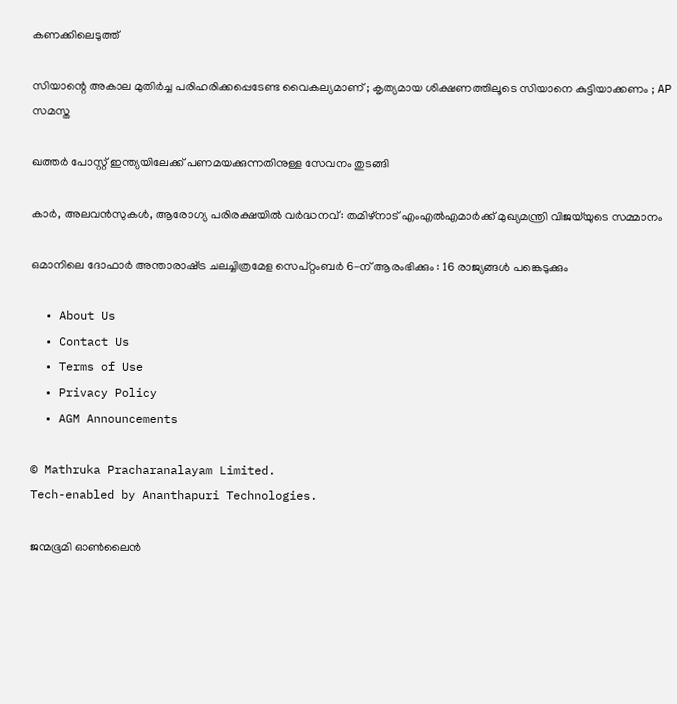കണക്കിലെടുത്ത്

സിയാന്റെ അകാല മുതിര്‍ച്ച പരിഹരിക്കപ്പെടേണ്ട വൈകല്യമാണ് ; കൃത്യമായ ശിക്ഷണത്തിലൂടെ സിയാനെ കുട്ടിയാക്കണം ; AP സമസ്ത

ഖത്തർ പോസ്റ്റ് ഇന്ത്യയിലേക്ക് പണമയക്കുന്നതിനുള്ള സേവനം തുടങ്ങി

കാർ, അലവൻസുകൾ, ആരോഗ്യ പരിരക്ഷയിൽ വർദ്ധനവ്: തമിഴ്‌നാട് എംഎൽഎമാർക്ക് മുഖ്യമന്ത്രി വിജയ്‌യുടെ സമ്മാനം

ഒമാനിലെ ദോഫാർ അന്താരാഷ്‌ട്ര ചലച്ചിത്രമേള സെപ്റ്റംബർ 6-ന് ആരംഭിക്കും : 16 രാജ്യങ്ങൾ പങ്കെടുക്കും

  • About Us
  • Contact Us
  • Terms of Use
  • Privacy Policy
  • AGM Announcements

© Mathruka Pracharanalayam Limited.
Tech-enabled by Ananthapuri Technologies.

ജന്മഭൂമി ഓണ്‍ലൈന്‍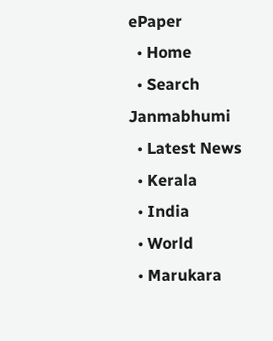ePaper
  • Home
  • Search Janmabhumi
  • Latest News
  • Kerala
  • India
  • World
  • Marukara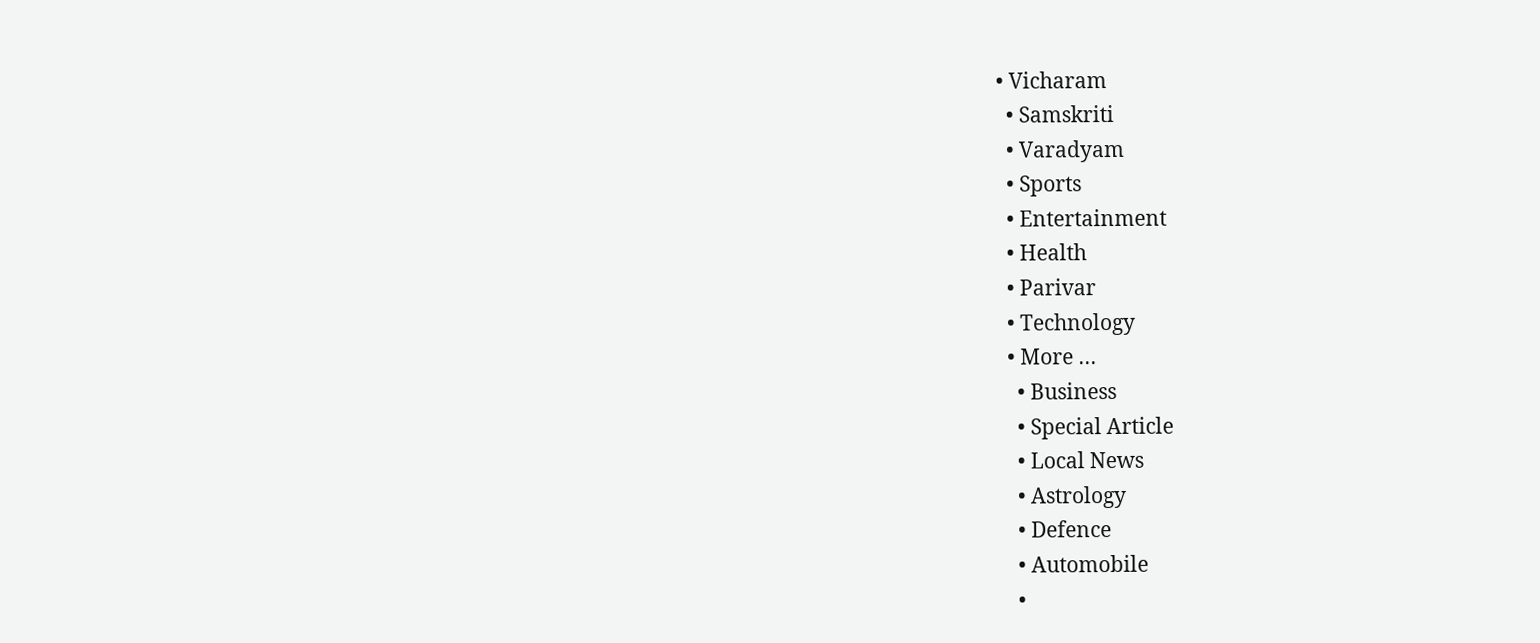• Vicharam
  • Samskriti
  • Varadyam
  • Sports
  • Entertainment
  • Health
  • Parivar
  • Technology
  • More …
    • Business
    • Special Article
    • Local News
    • Astrology
    • Defence
    • Automobile
    •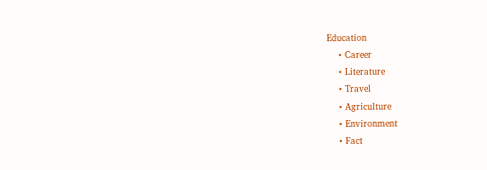Education
    • Career
    • Literature
    • Travel
    • Agriculture
    • Environment
    • Fact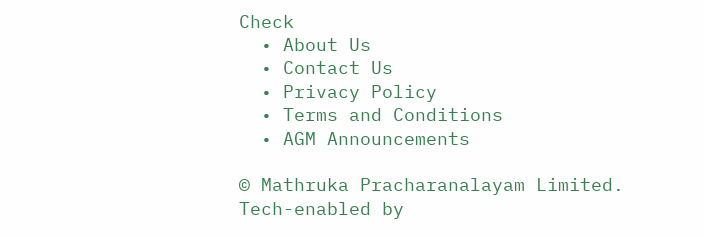Check
  • About Us
  • Contact Us
  • Privacy Policy
  • Terms and Conditions
  • AGM Announcements

© Mathruka Pracharanalayam Limited.
Tech-enabled by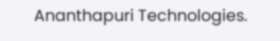Ananthapuri Technologies.